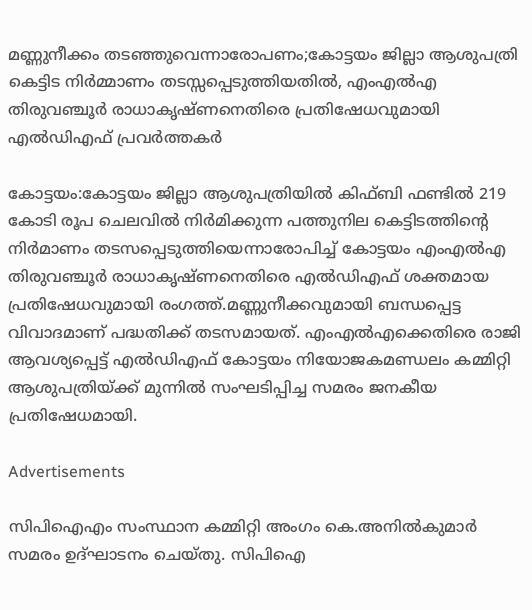മണ്ണുനീക്കം തടഞ്ഞുവെന്നാരോപണം;കോട്ടയം ജില്ലാ ആശുപത്രി കെട്ടിട നിർമ്മാണം തടസ്സപ്പെടുത്തിയതിൽ, എംഎൽഎ തിരുവഞ്ചൂർ രാധാകൃഷ്ണനെതിരെ പ്രതിഷേധവുമായി എൽഡിഎഫ് പ്രവർത്തകർ

കോട്ടയം:കോട്ടയം ജില്ലാ ആശുപത്രിയിൽ കിഫ്‌ബി ഫണ്ടിൽ 219 കോടി രൂപ ചെലവിൽ നിർമിക്കുന്ന പത്തുനില കെട്ടിടത്തിന്റെ നിർമാണം തടസപ്പെടുത്തിയെന്നാരോപിച്ച് കോട്ടയം എംഎൽഎ തിരുവഞ്ചൂർ രാധാകൃഷ്ണനെതിരെ എൽഡിഎഫ് ശക്തമായ പ്രതിഷേധവുമായി രംഗത്ത്.മണ്ണുനീക്കവുമായി ബന്ധപ്പെട്ട വിവാദമാണ് പദ്ധതിക്ക് തടസമായത്. എംഎൽഎക്കെതിരെ രാജി ആവശ്യപ്പെട്ട് എൽഡിഎഫ് കോട്ടയം നിയോജകമണ്ഡലം കമ്മിറ്റി ആശുപത്രിയ്ക്ക് മുന്നിൽ സംഘടിപ്പിച്ച സമരം ജനകീയ പ്രതിഷേധമായി.

Advertisements

സിപിഐഎം സംസ്ഥാന കമ്മിറ്റി അംഗം കെ.അനിൽകുമാർ സമരം ഉദ്‌ഘാടനം ചെയ്തു. സിപിഐ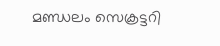മണ്ഡലം സെക്രട്ടറി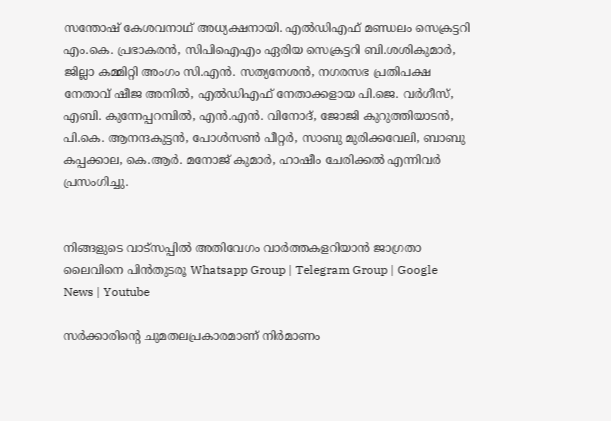സന്തോഷ് കേശവനാഥ് അധ്യക്ഷനായി. എൽഡിഎഫ് മണ്ഡലം സെക്രട്ടറി എം.കെ. പ്രഭാകരൻ, സിപിഐഎം ഏരിയ സെക്രട്ടറി ബി.ശശികുമാർ, ജില്ലാ കമ്മിറ്റി അംഗം സി.എൻ. സത്യനേശൻ, നഗരസഭ പ്രതിപക്ഷ നേതാവ് ഷീജ അനിൽ, എൽഡിഎഫ് നേതാക്കളായ പി.ജെ. വർഗീസ്, എബി. കുന്നേപ്പറമ്പിൽ, എൻ.എൻ. വിനോദ്, ജോജി കുറുത്തിയാടൻ, പി.കെ. ആനന്ദകുട്ടൻ, പോൾസൺ പീറ്റർ, സാബു മുരിക്കവേലി, ബാബു കപ്പക്കാല, കെ.ആർ. മനോജ് കുമാർ, ഹാഷീം ചേരിക്കൽ എന്നിവർ പ്രസംഗിച്ചു.


നിങ്ങളുടെ വാട്സപ്പിൽ അതിവേഗം വാർത്തകളറിയാൻ ജാഗ്രതാ ലൈവിനെ പിൻതുടരൂ Whatsapp Group | Telegram Group | Google News | Youtube

സർക്കാരിന്റെ ചുമതലപ്രകാരമാണ് നിർമാണം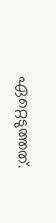ഏറ്റെടുത്തത്.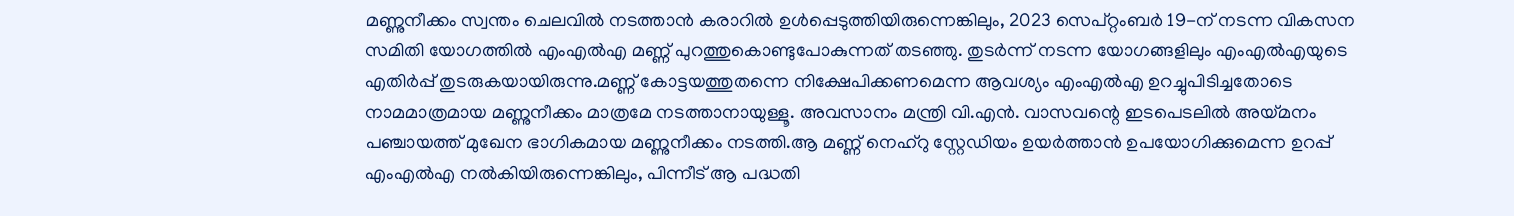മണ്ണുനീക്കം സ്വന്തം ചെലവിൽ നടത്താൻ കരാറിൽ ഉൾപ്പെടുത്തിയിരുന്നെങ്കിലും, 2023 സെപ്റ്റംബർ 19-ന് നടന്ന വികസന സമിതി യോഗത്തിൽ എംഎൽഎ മണ്ണ് പുറത്തുകൊണ്ടുപോകുന്നത് തടഞ്ഞു. തുടർന്ന് നടന്ന യോഗങ്ങളിലും എംഎൽഎയുടെ എതിർപ്പ് തുടരുകയായിരുന്നു.മണ്ണ് കോട്ടയത്തുതന്നെ നിക്ഷേപിക്കണമെന്ന ആവശ്യം എംഎൽഎ ഉറച്ചുപിടിച്ചതോടെ നാമമാത്രമായ മണ്ണുനീക്കം മാത്രമേ നടത്താനായുള്ളൂ. അവസാനം മന്ത്രി വി.എൻ. വാസവന്റെ ഇടപെടലിൽ അയ്മനം പഞ്ചായത്ത് മുഖേന ഭാഗികമായ മണ്ണുനീക്കം നടത്തി.ആ മണ്ണ് നെഹ്‌റു സ്റ്റേഡിയം ഉയർത്താൻ ഉപയോഗിക്കുമെന്ന ഉറപ്പ് എംഎൽഎ നൽകിയിരുന്നെങ്കിലും, പിന്നീട് ആ പദ്ധതി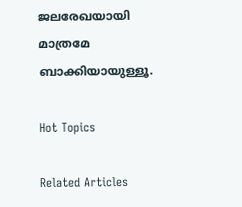ജലരേഖയായി മാത്രമേ ബാക്കിയായുള്ളൂ.

Hot Topics

Related Articles